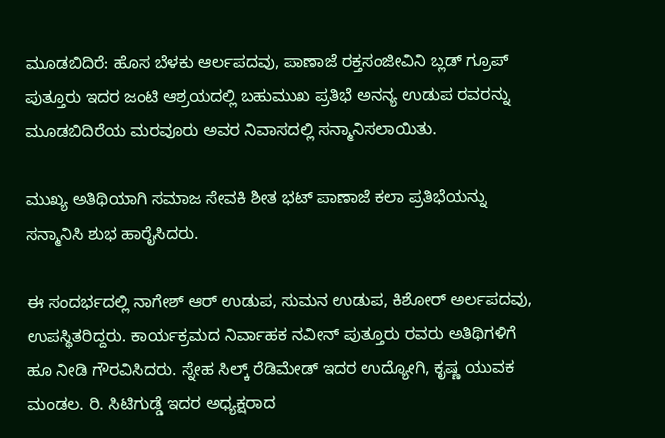ಮೂಡಬಿದಿರೆ: ಹೊಸ ಬೆಳಕು ಆರ್ಲಪದವು, ಪಾಣಾಜೆ ರಕ್ತಸಂಜೀವಿನಿ ಬ್ಲಡ್ ಗ್ರೂಪ್ ಪುತ್ತೂರು ಇದರ ಜಂಟಿ ಆಶ್ರಯದಲ್ಲಿ ಬಹುಮುಖ ಪ್ರತಿಭೆ ಅನನ್ಯ ಉಡುಪ ರವರನ್ನು ಮೂಡಬಿದಿರೆಯ ಮರವೂರು ಅವರ ನಿವಾಸದಲ್ಲಿ ಸನ್ಮಾನಿಸಲಾಯಿತು.

ಮುಖ್ಯ ಅತಿಥಿಯಾಗಿ ಸಮಾಜ ಸೇವಕಿ ಶೀತ ಭಟ್ ಪಾಣಾಜೆ ಕಲಾ ಪ್ರತಿಭೆಯನ್ನು ಸನ್ಮಾನಿಸಿ ಶುಭ ಹಾರೈಸಿದರು.

ಈ ಸಂದರ್ಭದಲ್ಲಿ ನಾಗೇಶ್ ಆರ್ ಉಡುಪ, ಸುಮನ ಉಡುಪ, ಕಿಶೋರ್ ಅರ್ಲಪದವು, ಉಪಸ್ಥಿತರಿದ್ದರು. ಕಾರ್ಯಕ್ರಮದ ನಿರ್ವಾಹಕ ನವೀನ್ ಪುತ್ತೂರು ರವರು ಅತಿಥಿಗಳಿಗೆ ಹೂ ನೀಡಿ ಗೌರವಿಸಿದರು. ಸ್ನೇಹ ಸಿಲ್ಕ್ ರೆಡಿಮೇಡ್ ಇದರ ಉದ್ಯೋಗಿ, ಕೃಷ್ಣ ಯುವಕ ಮಂಡಲ. ರಿ. ಸಿಟಿಗುಡ್ಡೆ ಇದರ ಅಧ್ಯಕ್ಷರಾದ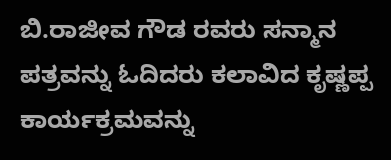ಬಿ.ರಾಜೀವ ಗೌಡ ರವರು ಸನ್ಮಾನ ಪತ್ರವನ್ನು ಓದಿದರು ಕಲಾವಿದ ಕೃಷ್ಣಪ್ಪ ಕಾರ್ಯಕ್ರಮವನ್ನು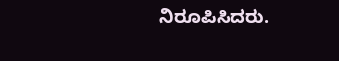ನಿರೂಪಿಸಿದರು.